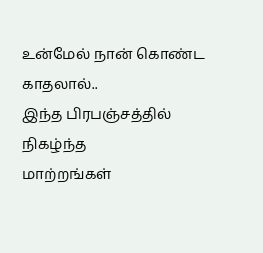உன்மேல் நான் கொண்ட காதலால்..
இந்த பிரபஞ்சத்தில் நிகழ்ந்த
மாற்றங்கள்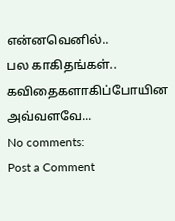என்னவெனில்..
பல காகிதங்கள்.. கவிதைகளாகிப்போயின
அவ்வளவே...
No comments:
Post a Comment